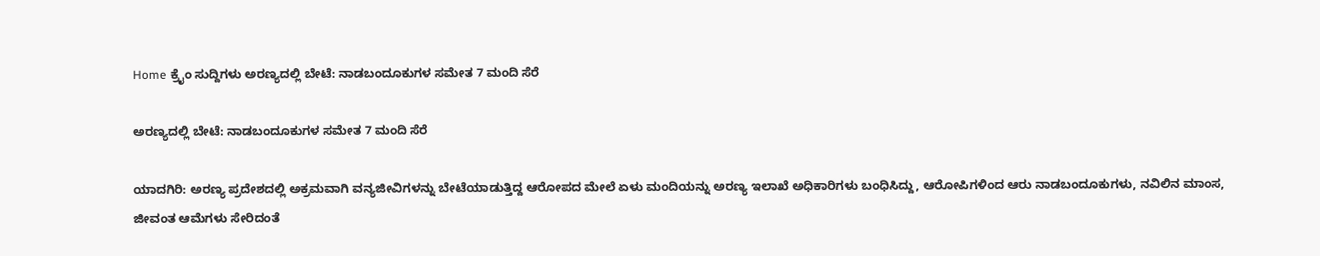Home ಕ್ರೈಂ ಸುದ್ದಿಗಳು ಅರಣ್ಯದಲ್ಲಿ ಬೇಟೆ: ನಾಡಬಂದೂಕುಗಳ ಸಮೇತ 7 ಮಂದಿ ಸೆರೆ

ಅರಣ್ಯದಲ್ಲಿ ಬೇಟೆ: ನಾಡಬಂದೂಕುಗಳ ಸಮೇತ 7 ಮಂದಿ ಸೆರೆ

ಯಾದಗಿರಿ: ಅರಣ್ಯ ಪ್ರದೇಶದಲ್ಲಿ ಅಕ್ರಮವಾಗಿ ವನ್ಯಜೀವಿಗಳನ್ನು ಬೇಟೆಯಾಡುತ್ತಿದ್ದ ಆರೋಪದ ಮೇಲೆ ಏಳು ಮಂದಿಯನ್ನು ಅರಣ್ಯ ಇಲಾಖೆ ಅಧಿಕಾರಿಗಳು ಬಂಧಿಸಿದ್ದು, ಆರೋಪಿಗಳಿಂದ ಆರು ನಾಡಬಂದೂಕುಗಳು, ನವಿಲಿನ ಮಾಂಸ, ಜೀವಂತ ಆಮೆಗಳು ಸೇರಿದಂತೆ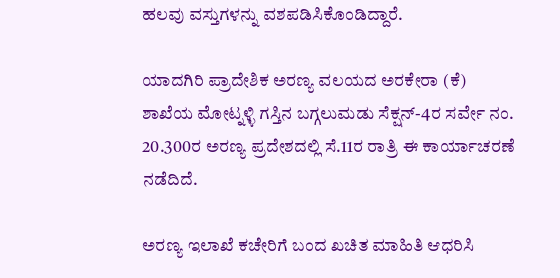ಹಲವು ವಸ್ತುಗಳನ್ನು ವಶಪಡಿಸಿಕೊಂಡಿದ್ದಾರೆ.

ಯಾದಗಿರಿ ಪ್ರಾದೇಶಿಕ ಅರಣ್ಯ ವಲಯದ ಅರಕೇರಾ (ಕೆ) ಶಾಖೆಯ ಮೋಟ್ನಳ್ಳಿ ಗಸ್ತಿನ ಬಗ್ಗಲುಮಡು ಸೆಕ್ಷನ್-4ರ ಸರ್ವೇ ನಂ. 20.300ರ ಅರಣ್ಯ ಪ್ರದೇಶದಲ್ಲಿ ಸೆ.11ರ ರಾತ್ರಿ ಈ ಕಾರ್ಯಾಚರಣೆ ನಡೆದಿದೆ.

ಅರಣ್ಯ ಇಲಾಖೆ ಕಚೇರಿಗೆ ಬಂದ ಖಚಿತ ಮಾಹಿತಿ ಆಧರಿಸಿ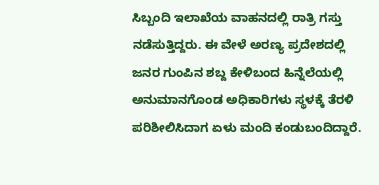ಸಿಬ್ಬಂದಿ ಇಲಾಖೆಯ ವಾಹನದಲ್ಲಿ ರಾತ್ರಿ ಗಸ್ತು ನಡೆಸುತ್ತಿದ್ದರು. ಈ ವೇಳೆ ಅರಣ್ಯ ಪ್ರದೇಶದಲ್ಲಿ ಜನರ ಗುಂಪಿನ ಶಬ್ದ ಕೇಳಿಬಂದ ಹಿನ್ನೆಲೆಯಲ್ಲಿ ಅನುಮಾನಗೊಂಡ ಅಧಿಕಾರಿಗಳು ಸ್ಥಳಕ್ಕೆ ತೆರಳಿ ಪರಿಶೀಲಿಸಿದಾಗ ಏಳು ಮಂದಿ ಕಂಡುಬಂದಿದ್ದಾರೆ.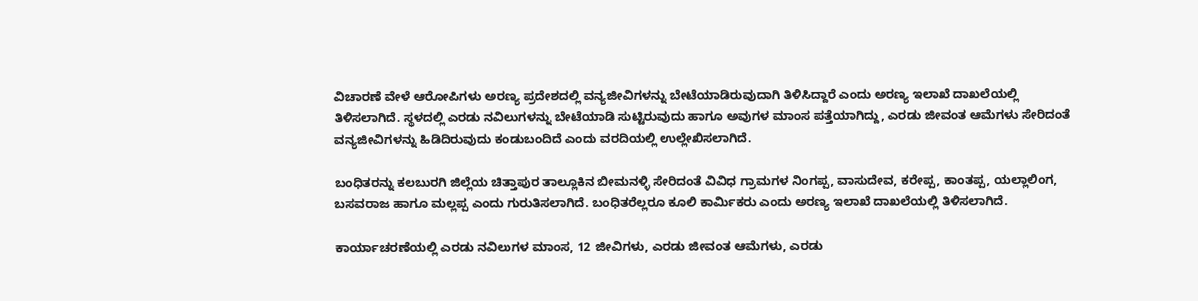ವಿಚಾರಣೆ ವೇಳೆ ಆರೋಪಿಗಳು ಅರಣ್ಯ ಪ್ರದೇಶದಲ್ಲಿ ವನ್ಯಜೀವಿಗಳನ್ನು ಬೇಟೆಯಾಡಿರುವುದಾಗಿ ತಿಳಿಸಿದ್ದಾರೆ ಎಂದು ಅರಣ್ಯ ಇಲಾಖೆ ದಾಖಲೆಯಲ್ಲಿ ತಿಳಿಸಲಾಗಿದೆ. ಸ್ಥಳದಲ್ಲಿ ಎರಡು ನವಿಲುಗಳನ್ನು ಬೇಟೆಯಾಡಿ ಸುಟ್ಟಿರುವುದು ಹಾಗೂ ಅವುಗಳ ಮಾಂಸ ಪತ್ತೆಯಾಗಿದ್ದು, ಎರಡು ಜೀವಂತ ಆಮೆಗಳು ಸೇರಿದಂತೆ ವನ್ಯಜೀವಿಗಳನ್ನು ಹಿಡಿದಿರುವುದು ಕಂಡುಬಂದಿದೆ ಎಂದು ವರದಿಯಲ್ಲಿ ಉಲ್ಲೇಖಿಸಲಾಗಿದೆ.

ಬಂಧಿತರನ್ನು ಕಲಬುರಗಿ ಜಿಲ್ಲೆಯ ಚಿತ್ತಾಪುರ ತಾಲ್ಲೂಕಿನ ಬೀಮನಳ್ಳಿ ಸೇರಿದಂತೆ ವಿವಿಧ ಗ್ರಾಮಗಳ ನಿಂಗಪ್ಪ, ವಾಸುದೇವ, ಕರೇಪ್ಪ, ಕಾಂತಪ್ಪ, ಯಲ್ಲಾಲಿಂಗ, ಬಸವರಾಜ ಹಾಗೂ ಮಲ್ಲಪ್ಪ ಎಂದು ಗುರುತಿಸಲಾಗಿದೆ. ಬಂಧಿತರೆಲ್ಲರೂ ಕೂಲಿ ಕಾರ್ಮಿಕರು ಎಂದು ಅರಣ್ಯ ಇಲಾಖೆ ದಾಖಲೆಯಲ್ಲಿ ತಿಳಿಸಲಾಗಿದೆ.

ಕಾರ್ಯಾಚರಣೆಯಲ್ಲಿ ಎರಡು ನವಿಲುಗಳ ಮಾಂಸ, 12 ಜೀವಿಗಳು, ಎರಡು ಜೀವಂತ ಆಮೆಗಳು, ಎರಡು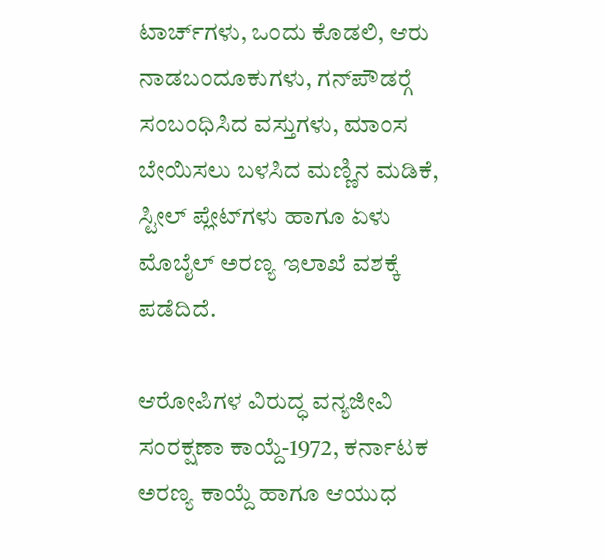ಟಾರ್ಚ್‍ಗಳು, ಒಂದು ಕೊಡಲಿ, ಆರು ನಾಡಬಂದೂಕುಗಳು, ಗನ್‍ಪೌಡರ್‍ಗೆ ಸಂಬಂಧಿಸಿದ ವಸ್ತುಗಳು, ಮಾಂಸ ಬೇಯಿಸಲು ಬಳಸಿದ ಮಣ್ಣಿನ ಮಡಿಕೆ, ಸ್ಟೀಲ್ ಪ್ಲೇಟ್‍ಗಳು ಹಾಗೂ ಏಳು ಮೊಬೈಲ್ ಅರಣ್ಯ ಇಲಾಖೆ ವಶಕ್ಕೆ ಪಡೆದಿದೆ.

ಆರೋಪಿಗಳ ವಿರುದ್ಧ ವನ್ಯಜೀವಿ ಸಂರಕ್ಷಣಾ ಕಾಯ್ದೆ-1972, ಕರ್ನಾಟಕ ಅರಣ್ಯ ಕಾಯ್ದೆ ಹಾಗೂ ಆಯುಧ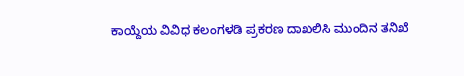ಕಾಯ್ದೆಯ ವಿವಿಧ ಕಲಂಗಳಡಿ ಪ್ರಕರಣ ದಾಖಲಿಸಿ ಮುಂದಿನ ತನಿಖೆ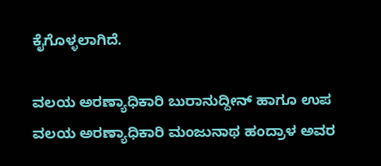ಕೈಗೊಳ್ಳಲಾಗಿದೆ.

ವಲಯ ಅರಣ್ಯಾಧಿಕಾರಿ ಬುರಾನುದ್ದೀನ್ ಹಾಗೂ ಉಪ ವಲಯ ಅರಣ್ಯಾಧಿಕಾರಿ ಮಂಜುನಾಥ ಹಂದ್ರಾಳ ಅವರ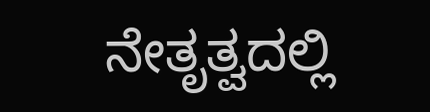ನೇತೃತ್ವದಲ್ಲಿ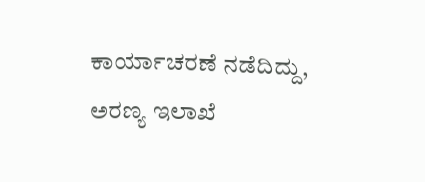ಕಾರ್ಯಾಚರಣೆ ನಡೆದಿದ್ದು, ಅರಣ್ಯ ಇಲಾಖೆ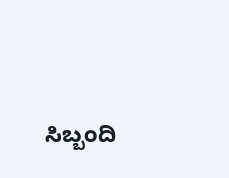ಸಿಬ್ಬಂದಿ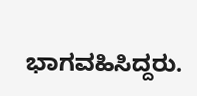ಭಾಗವಹಿಸಿದ್ದರು.